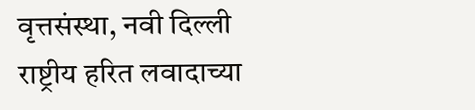वृत्तसंस्था, नवी दिल्ली
राष्ट्रीय हरित लवादाच्या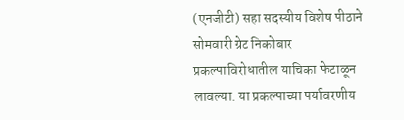(एनजीटी) सहा सदस्यीय विशेष पीठाने सोमवारी ग्रेट निकोबार प्रकल्पाविरोधातील याचिका फेटाळून लावल्या. या प्रकल्पाच्या पर्यावरणीय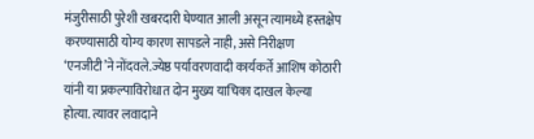मंजुरीसाठी पुरेशी खबरदारी घेण्यात आली असून त्यामध्ये हस्तक्षेप करण्यासाठी योग्य कारण सापडले नाही, असे निरीक्षण ‘एनजीटी’ने नोंदवले.ज्येष्ठ पर्यावरणवादी कार्यकर्ते आशिष कोठारी यांनी या प्रकल्पाविरोधात दोन मुख्य याचिका दाखल केल्या होत्या. त्यावर लवादाने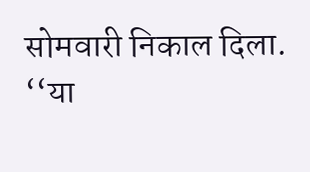सोमवारी निकाल दिला.
‘‘या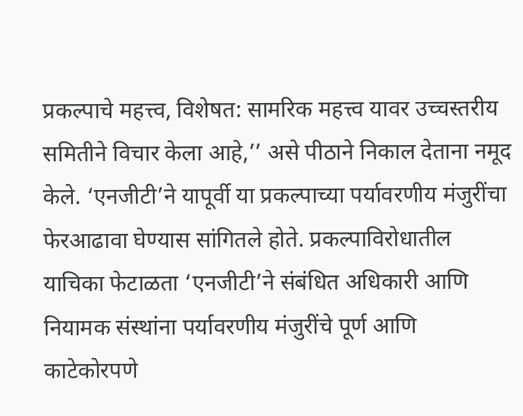प्रकल्पाचे महत्त्व, विशेषत: सामरिक महत्त्व यावर उच्चस्तरीय समितीने विचार केला आहे,’’ असे पीठाने निकाल देताना नमूद केले. ‘एनजीटी’ने यापूर्वी या प्रकल्पाच्या पर्यावरणीय मंजुरींचा फेरआढावा घेण्यास सांगितले होते. प्रकल्पाविरोधातील याचिका फेटाळता ‘एनजीटी’ने संबंधित अधिकारी आणि नियामक संस्थांना पर्यावरणीय मंजुरींचे पूर्ण आणि काटेकोरपणे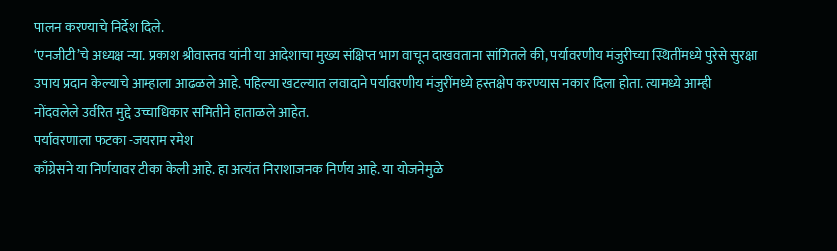पालन करण्याचे निर्देश दिले.
‘एनजीटी’चे अध्यक्ष न्या. प्रकाश श्रीवास्तव यांनी या आदेशाचा मुख्य संक्षिप्त भाग वाचून दाखवताना सांगितले की, पर्यावरणीय मंजुरीच्या स्थितींमध्ये पुरेसे सुरक्षा उपाय प्रदान केल्याचे आम्हाला आढळले आहे. पहिल्या खटल्यात लवादाने पर्यावरणीय मंजुरींमध्ये हस्तक्षेप करण्यास नकार दिला होता. त्यामध्ये आम्ही नोंदवलेले उर्वरित मुद्दे उच्चाधिकार समितीने हाताळले आहेत.
पर्यावरणाला फटका -जयराम रमेश
काँग्रेसने या निर्णयावर टीका केली आहे. हा अत्यंत निराशाजनक निर्णय आहे. या योजनेमुळे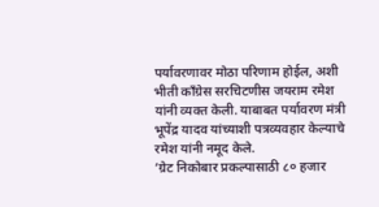पर्यावरणावर मोठा परिणाम होईल, अशी भीती काँग्रेस सरचिटणीस जयराम रमेश यांनी व्यक्त केली. याबाबत पर्यावरण मंत्री भूपेंद्र यादव यांच्याशी पत्रव्यवहार केल्याचे रमेश यांनी नमूद केले.
’ग्रेट निकोबार प्रकल्पासाठी ८० हजार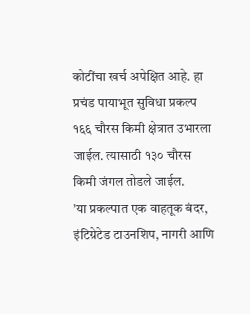कोटींचा खर्च अपेक्षित आहे. हा प्रचंड पायाभूत सुविधा प्रकल्प १६६ चौरस किमी क्षेत्रात उभारला जाईल. त्यासाठी १३० चौरस किमी जंगल तोडले जाईल.
’या प्रकल्पात एक वाहतूक बंदर, इंटिग्रेटेड टाउनशिप, नागरी आणि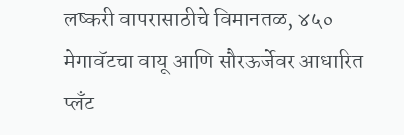लष्करी वापरासाठीचे विमानतळ, ४५० मेगावॅटचा वायू आणि सौरऊर्जेवर आधारित प्लँट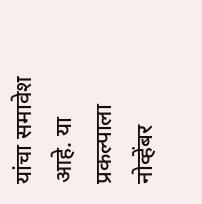यांचा समावेश आहे. या प्रकल्पाला नोव्हेंबर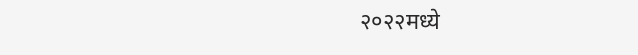२०२२मध्ये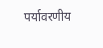पर्यावरणीय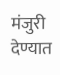मंजुरी देण्यात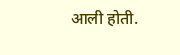आली होती.